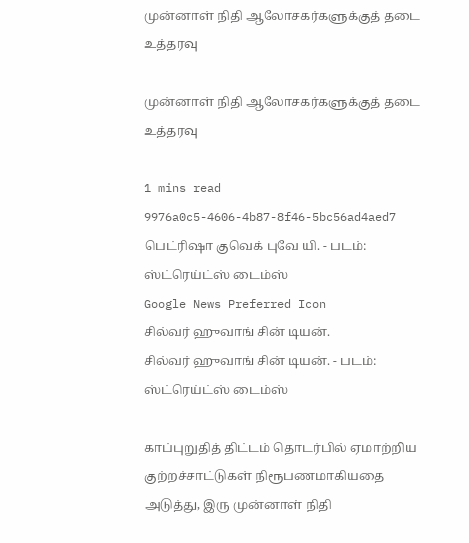முன்னாள் நிதி ஆலோசகர்களுக்குத் தடை உத்தரவு

முன்னாள் நிதி ஆலோசகர்களுக்குத் தடை உத்தரவு

1 mins read
9976a0c5-4606-4b87-8f46-5bc56ad4aed7
பெட்ரிஷா குவெக் புவே யி. - படம்: ஸ்ட்ரெய்ட்ஸ் டைம்ஸ்
Google News Preferred Icon
சில்வர் ஹுவாங் சின் டியன்.
சில்வர் ஹுவாங் சின் டியன். - படம்: ஸ்ட்ரெய்ட்ஸ் டைம்ஸ்

காப்புறுதித் திட்டம் தொடர்பில் ஏமாற்றிய குற்றச்சாட்டுகள் நிரூபணமாகியதை அடுத்து, இரு முன்னாள் நிதி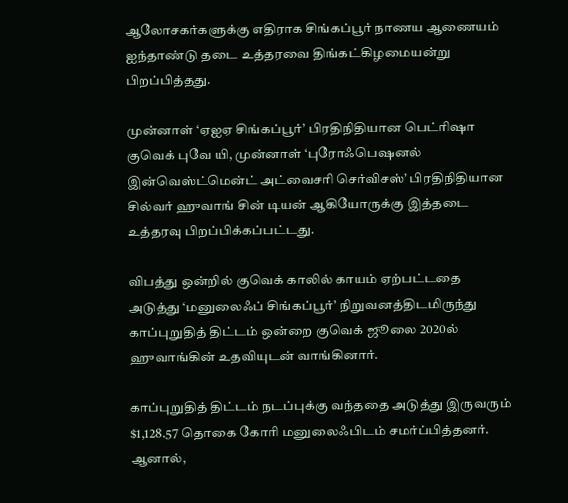ஆலோசகர்களுக்கு எதிராக சிங்கப்பூர் நாணய ஆணையம் ஐந்தாண்டு தடை உத்தரவை திங்கட்கிழமையன்று பிறப்பித்தது.

முன்னாள் ‘ஏஐஏ சிங்கப்பூர்’ பிரதிநிதியான பெட்ரிஷா குவெக் புவே யி, முன்னாள் ‘புரோஃபெஷனல் இன்வெஸ்ட்மென்ட் அட்வைசரி செர்விசஸ்’ பிரதிநிதியான சில்வர் ஹுவாங் சின் டியன் ஆகியோருக்கு இத்தடை உத்தரவு பிறப்பிக்கப்பட்டது.

விபத்து ஒன்றில் குவெக் காலில் காயம் ஏற்பட்டதை அடுத்து ‘மனுலைஃப் சிங்கப்பூர்’ நிறுவனத்திடமிருந்து காப்புறுதித் திட்டம் ஒன்றை குவெக் ஜூலை 2020ல் ஹுவாங்கின் உதவியுடன் வாங்கினார்.

காப்புறுதித் திட்டம் நடப்புக்கு வந்ததை அடுத்து இருவரும் $1,128.57 தொகை கோரி மனுலைஃபிடம் சமர்ப்பித்தனர். ஆனால்,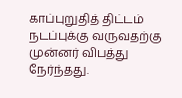காப்புறுதித் திட்டம் நடப்புக்கு வருவதற்கு முன்னர் விபத்து நேர்ந்தது.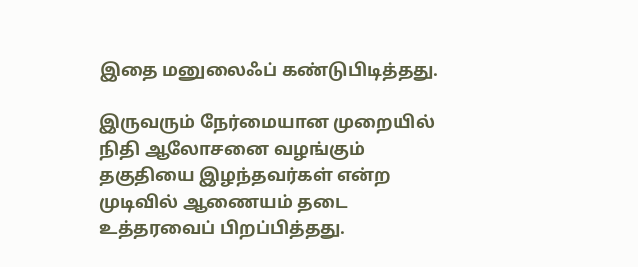இதை மனுலைஃப் கண்டுபிடித்தது.

இருவரும் நேர்மையான முறையில் நிதி ஆலோசனை வழங்கும் தகுதியை இழந்தவர்கள் என்ற முடிவில் ஆணையம் தடை உத்தரவைப் பிறப்பித்தது.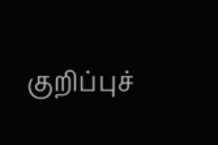குறிப்புச்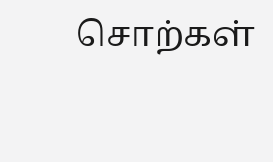சொற்கள்